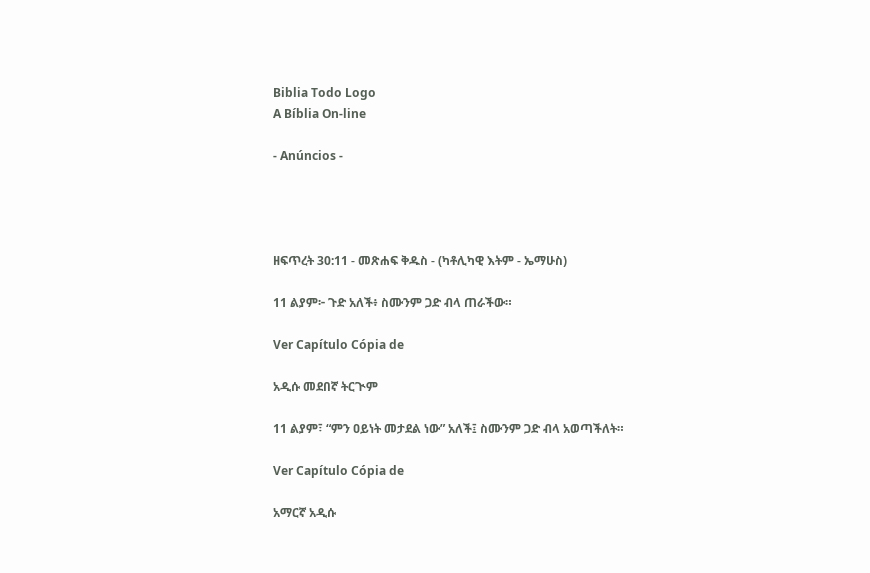Biblia Todo Logo
A Bíblia On-line

- Anúncios -




ዘፍጥረት 30:11 - መጽሐፍ ቅዱስ - (ካቶሊካዊ እትም - ኤማሁስ)

11 ልያም፦ ጉድ አለች፥ ስሙንም ጋድ ብላ ጠራችው።

Ver Capítulo Cópia de

አዲሱ መደበኛ ትርጒም

11 ልያም፣ “ምን ዐይነት መታደል ነው” አለች፤ ስሙንም ጋድ ብላ አወጣችለት።

Ver Capítulo Cópia de

አማርኛ አዲሱ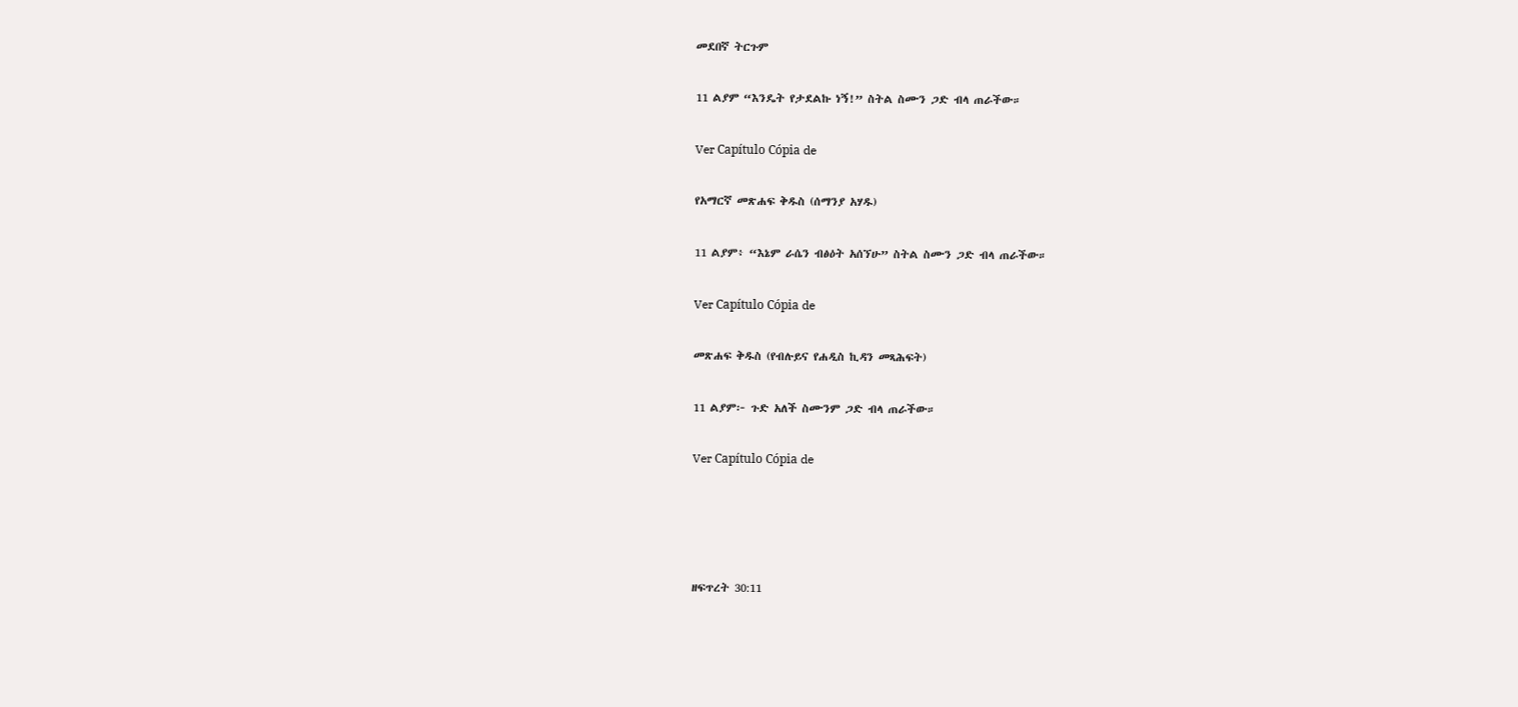መደበኛ ትርጉም

11 ልያም “እንዴት የታደልኩ ነኝ!” ስትል ስሙን ጋድ ብላ ጠራችው።

Ver Capítulo Cópia de

የአማርኛ መጽሐፍ ቅዱስ (ሰማንያ አሃዱ)

11 ልያም፥ “እኔም ራሴን ብፅዕት አሰኘሁ” ስትል ስሙን ጋድ ብላ ጠራችው።

Ver Capítulo Cópia de

መጽሐፍ ቅዱስ (የብሉይና የሐዲስ ኪዳን መጻሕፍት)

11 ልያም፦ ጉድ አለች ስሙንም ጋድ ብላ ጠራችው።

Ver Capítulo Cópia de




ዘፍጥረት 30:11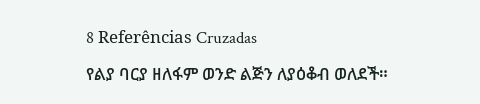8 Referências Cruzadas

የልያ ባርያ ዘለፋም ወንድ ልጅን ለያዕቆብ ወለደች።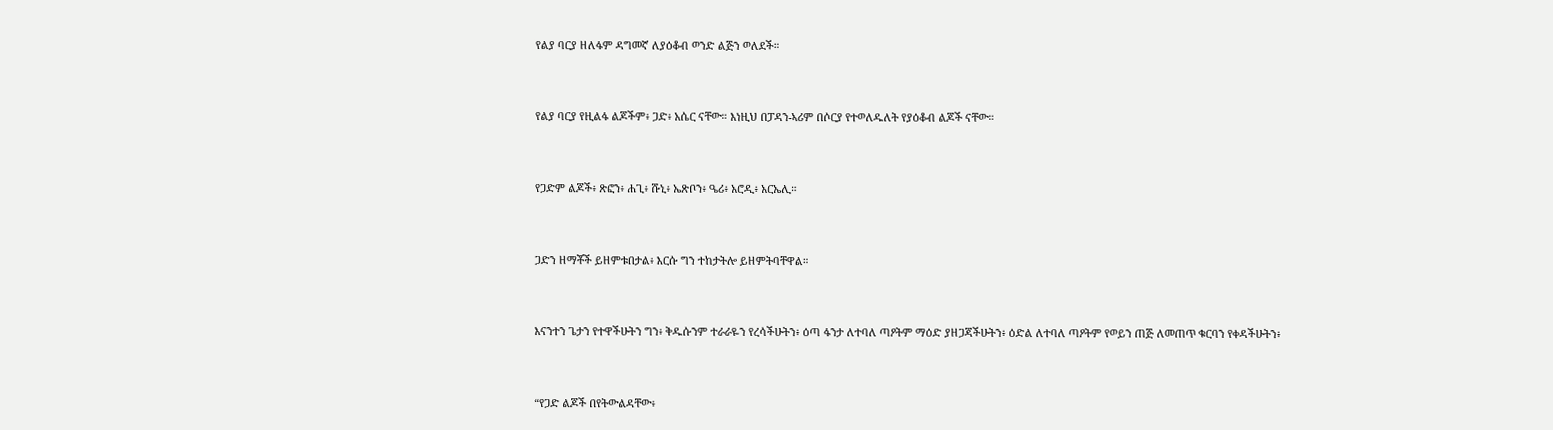የልያ ባርያ ዘለፋም ዳግመኛ ለያዕቆብ ወንድ ልጅን ወለደች።


የልያ ባርያ የዚልፋ ልጆችም፥ ጋድ፥ አሴር ናቸው። እነዚህ በፓዳን-ኣሪም በሶርያ የተወለዱለት የያዕቆብ ልጆች ናቸው።


የጋድም ልጆች፥ ጽፎን፥ ሐጊ፥ ሹኒ፥ ኤጽቦን፥ ዔሪ፥ አሮዲ፥ አርኤሊ።


ጋድን ዘማቾች ይዘምቱበታል፥ እርሱ ግን ተከታትሎ ይዘምትባቸዋል።


እናንተን ጌታን የተዋችሁትን ግን፥ ቅዱሱንም ተራራዬን የረሳችሁትን፥ ዕጣ ፋንታ ለተባለ ጣዖትም ማዕድ ያዘጋጃችሁትን፥ ዕድል ለተባለ ጣዖትም የወይን ጠጅ ለመጠጥ ቁርባን የቀዳችሁትን፥


“የጋድ ልጆች በየትውልዳቸው፥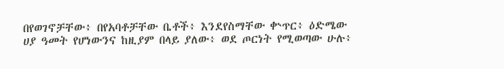በየወገኖቻቸው፥ በየአባቶቻቸው ቤቶች፥ እንደየስማቸው ቍጥር፥ ዕድሜው ሀያ ዓመት የሆነውንና ከዚያም በላይ ያለው፥ ወደ ጦርነት የሚወጣው ሁሉ፥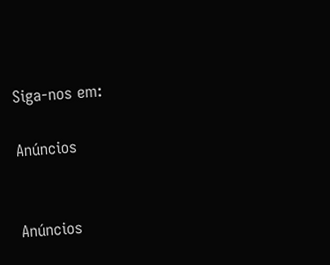Siga-nos em:

Anúncios


Anúncios